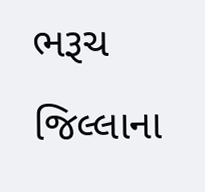ભરૂચ જિલ્લાના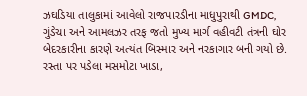ઝઘડિયા તાલુકામાં આવેલો રાજપારડીના માધુપુરાથી GMDC, ગુંડેચા અને આમલઝર તરફ જતો મુખ્ય માર્ગ વહીવટી તંત્રની ઘોર બેદરકારીના કારણે અત્યંત બિસ્માર અને નરકાગાર બની ગયો છે. રસ્તા પર પડેલા મસમોટા ખાડા,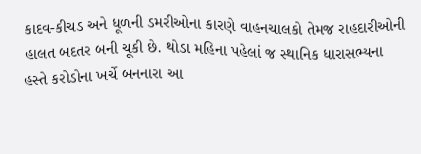કાદવ-કીચડ અને ધૂળની ડમરીઓના કારણે વાહનચાલકો તેમજ રાહદારીઓની હાલત બદતર બની ચૂકી છે. થોડા મહિના પહેલાં જ સ્થાનિક ધારાસભ્યના હસ્તે કરોડોના ખર્ચે બનનારા આ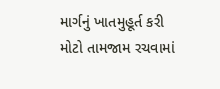માર્ગનું ખાતમુહૂર્ત કરી મોટો તામજામ રચવામાં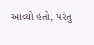આવ્યો હતો, પરંતુ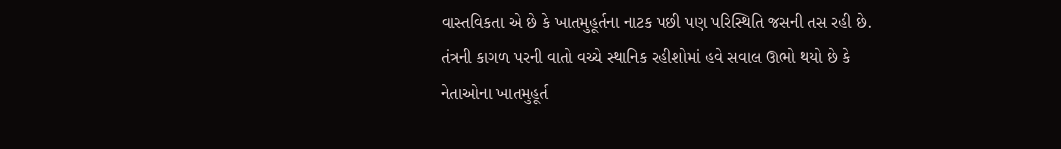વાસ્તવિકતા એ છે કે ખાતમુહૂર્તના નાટક પછી પણ પરિસ્થિતિ જસની તસ રહી છે. તંત્રની કાગળ પરની વાતો વચ્ચે સ્થાનિક રહીશોમાં હવે સવાલ ઊભો થયો છે કે નેતાઓના ખાતમુહૂર્ત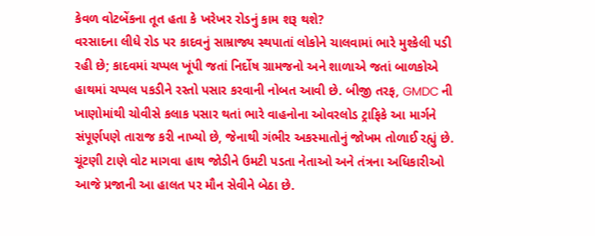કેવળ વોટબેંકના તૂત હતા કે ખરેખર રોડનું કામ શરૂ થશે?
વરસાદના લીધે રોડ પર કાદવનું સામ્રાજ્ય સ્થપાતાં લોકોને ચાલવામાં ભારે મુશ્કેલી પડી રહી છે; કાદવમાં ચપ્પલ ખૂંપી જતાં નિર્દોષ ગ્રામજનો અને શાળાએ જતાં બાળકોએ હાથમાં ચપ્પલ પકડીને રસ્તો પસાર કરવાની નોબત આવી છે. બીજી તરફ, GMDC ની ખાણોમાંથી ચોવીસે કલાક પસાર થતાં ભારે વાહનોના ઓવરલોડ ટ્રાફિકે આ માર્ગને સંપૂર્ણપણે તારાજ કરી નાખ્યો છે, જેનાથી ગંભીર અકસ્માતોનું જોખમ તોળાઈ રહ્યું છે.
ચૂંટણી ટાણે વોટ માગવા હાથ જોડીને ઉમટી પડતા નેતાઓ અને તંત્રના અધિકારીઓ આજે પ્રજાની આ હાલત પર મૌન સેવીને બેઠા છે.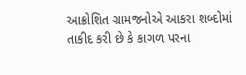આક્રોશિત ગ્રામજનોએ આકરા શબ્દોમાં તાકીદ કરી છે કે કાગળ પરના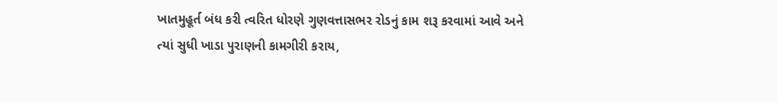ખાતમુહૂર્ત બંધ કરી ત્વરિત ધોરણે ગુણવત્તાસભર રોડનું કામ શરૂ કરવામાં આવે અને ત્યાં સુધી ખાડા પુરાણની કામગીરી કરાય,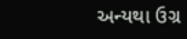અન્યથા ઉગ્ર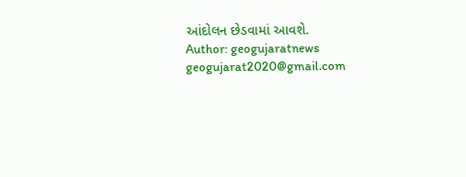આંદોલન છેડવામાં આવશે.
Author: geogujaratnews
geogujarat2020@gmail.com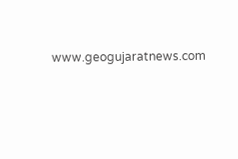www.geogujaratnews.com